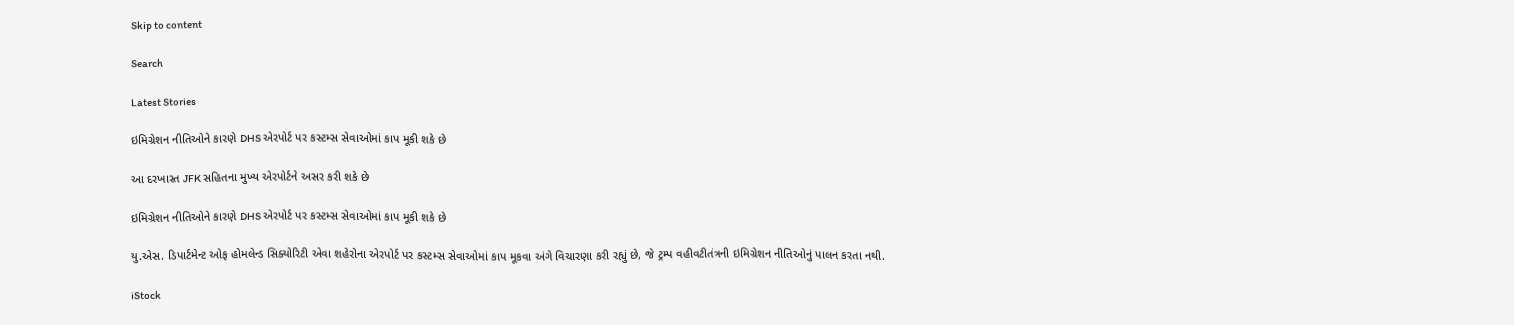Skip to content

Search

Latest Stories

ઇમિગ્રેશન નીતિઓને કારણે DHS એરપોર્ટ પર કસ્ટમ્સ સેવાઓમાં કાપ મૂકી શકે છે

આ દરખાસ્ત JFK સહિતના મુખ્ય એરપોર્ટને અસર કરી શકે છે

ઇમિગ્રેશન નીતિઓને કારણે DHS એરપોર્ટ પર કસ્ટમ્સ સેવાઓમાં કાપ મૂકી શકે છે

યુ.એસ. ડિપાર્ટમેન્ટ ઓફ હોમલેન્ડ સિક્યોરિટી એવા શહેરોના એરપોર્ટ પર કસ્ટમ્સ સેવાઓમાં કાપ મૂકવા અંગે વિચારણા કરી રહ્યું છે, જે ટ્રમ્પ વહીવટીતંત્રની ઇમિગ્રેશન નીતિઓનું પાલન કરતા નથી.

iStock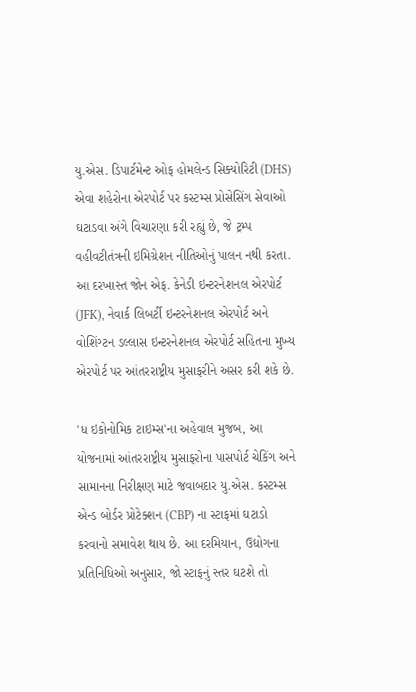યુ.એસ. ડિપાર્ટમેન્ટ ઓફ હોમલેન્ડ સિક્યોરિટી (DHS) એવા શહેરોના એરપોર્ટ પર કસ્ટમ્સ પ્રોસેસિંગ સેવાઓ ઘટાડવા અંગે વિચારણા કરી રહ્યું છે, જે ટ્રમ્પ વહીવટીતંત્રની ઇમિગ્રેશન નીતિઓનું પાલન નથી કરતા. આ દરખાસ્ત જોન એફ. કેનેડી ઇન્ટરનેશનલ એરપોર્ટ (JFK), નેવાર્ક લિબર્ટી ઇન્ટરનેશનલ એરપોર્ટ અને વોશિંગ્ટન ડલ્લાસ ઇન્ટરનેશનલ એરપોર્ટ સહિતના મુખ્ય એરપોર્ટ પર આંતરરાષ્ટ્રીય મુસાફરીને અસર કરી શકે છે.

'ધ ઇકોનોમિક ટાઇમ્સ'ના અહેવાલ મુજબ, આ યોજનામાં આંતરરાષ્ટ્રીય મુસાફરોના પાસપોર્ટ ચેકિંગ અને સામાનના નિરીક્ષણ માટે જવાબદાર યુ.એસ. કસ્ટમ્સ એન્ડ બોર્ડર પ્રોટેક્શન (CBP) ના સ્ટાફમાં ઘટાડો કરવાનો સમાવેશ થાય છે. આ દરમિયાન, ઉદ્યોગના પ્રતિનિધિઓ અનુસાર, જો સ્ટાફનું સ્તર ઘટશે તો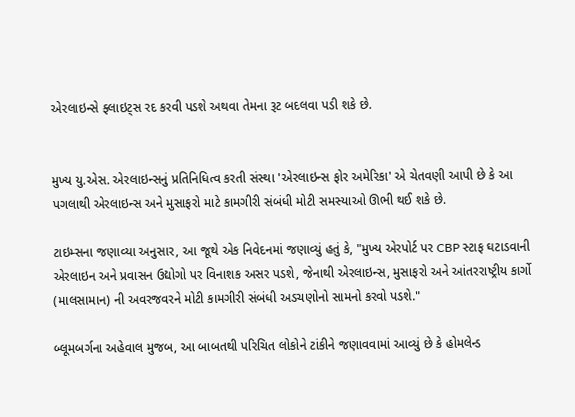એરલાઇન્સે ફ્લાઇટ્સ રદ કરવી પડશે અથવા તેમના રૂટ બદલવા પડી શકે છે.


મુખ્ય યુ.એસ. એરલાઇન્સનું પ્રતિનિધિત્વ કરતી સંસ્થા 'એરલાઇન્સ ફોર અમેરિકા' એ ચેતવણી આપી છે કે આ પગલાથી એરલાઇન્સ અને મુસાફરો માટે કામગીરી સંબંધી મોટી સમસ્યાઓ ઊભી થઈ શકે છે.

ટાઇમ્સના જણાવ્યા અનુસાર, આ જૂથે એક નિવેદનમાં જણાવ્યું હતું કે, "મુખ્ય એરપોર્ટ પર CBP સ્ટાફ ઘટાડવાની એરલાઇન અને પ્રવાસન ઉદ્યોગો પર વિનાશક અસર પડશે, જેનાથી એરલાઇન્સ, મુસાફરો અને આંતરરાષ્ટ્રીય કાર્ગો (માલસામાન) ની અવરજવરને મોટી કામગીરી સંબંધી અડચણોનો સામનો કરવો પડશે."

બ્લૂમબર્ગના અહેવાલ મુજબ, આ બાબતથી પરિચિત લોકોને ટાંકીને જણાવવામાં આવ્યું છે કે હોમલેન્ડ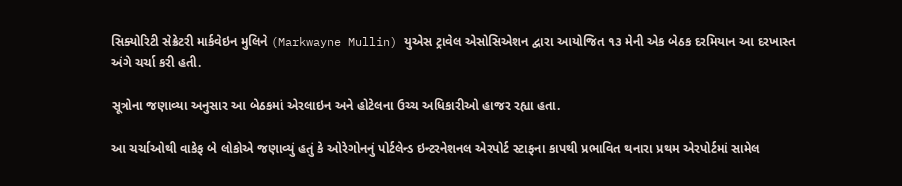સિક્યોરિટી સેક્રેટરી માર્કવેઇન મુલિને (Markwayne Mullin) યુએસ ટ્રાવેલ એસોસિએશન દ્વારા આયોજિત ૧૩ મેની એક બેઠક દરમિયાન આ દરખાસ્ત અંગે ચર્ચા કરી હતી.

સૂત્રોના જણાવ્યા અનુસાર આ બેઠકમાં એરલાઇન અને હોટેલના ઉચ્ચ અધિકારીઓ હાજર રહ્યા હતા.

આ ચર્ચાઓથી વાકેફ બે લોકોએ જણાવ્યું હતું કે ઓરેગોનનું પોર્ટલેન્ડ ઇન્ટરનેશનલ એરપોર્ટ સ્ટાફના કાપથી પ્રભાવિત થનારા પ્રથમ એરપોર્ટમાં સામેલ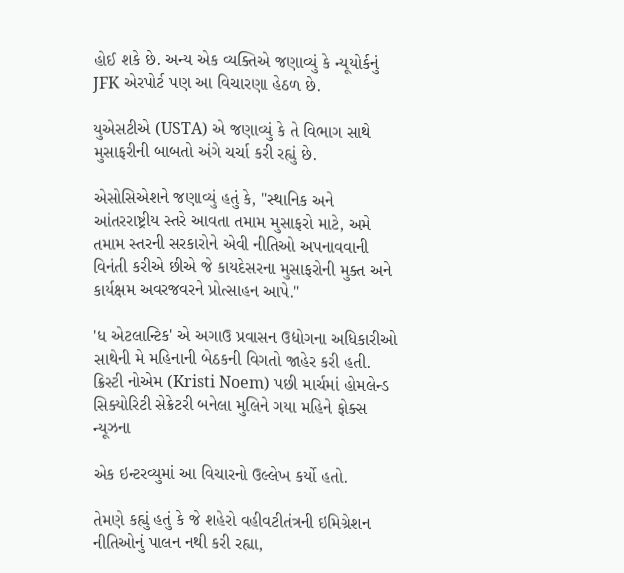હોઈ શકે છે. અન્ય એક વ્યક્તિએ જણાવ્યું કે ન્યૂયોર્કનું JFK એરપોર્ટ પણ આ વિચારણા હેઠળ છે.

યુએસટીએ (USTA) એ જણાવ્યું કે તે વિભાગ સાથે મુસાફરીની બાબતો અંગે ચર્ચા કરી રહ્યું છે.

એસોસિએશને જણાવ્યું હતું કે, "સ્થાનિક અને આંતરરાષ્ટ્રીય સ્તરે આવતા તમામ મુસાફરો માટે, અમે તમામ સ્તરની સરકારોને એવી નીતિઓ અપનાવવાની વિનંતી કરીએ છીએ જે કાયદેસરના મુસાફરોની મુક્ત અને કાર્યક્ષમ અવરજવરને પ્રોત્સાહન આપે."

'ધ એટલાન્ટિક' એ અગાઉ પ્રવાસન ઉદ્યોગના અધિકારીઓ સાથેની મે મહિનાની બેઠકની વિગતો જાહેર કરી હતી. ક્રિસ્ટી નોએમ (Kristi Noem) પછી માર્ચમાં હોમલેન્ડ સિક્યોરિટી સેક્રેટરી બનેલા મુલિને ગયા મહિને ફોક્સ ન્યૂઝના

એક ઇન્ટરવ્યુમાં આ વિચારનો ઉલ્લેખ કર્યો હતો.

તેમણે કહ્યું હતું કે જે શહેરો વહીવટીતંત્રની ઇમિગ્રેશન નીતિઓનું પાલન નથી કરી રહ્યા,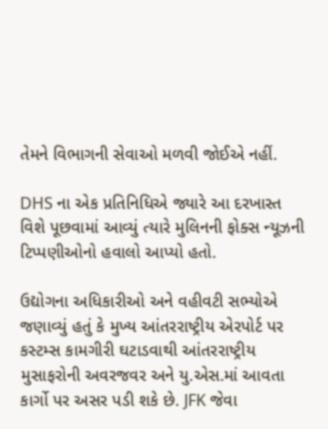તેમને વિભાગની સેવાઓ મળવી જોઈએ નહીં.

DHS ના એક પ્રતિનિધિએ જ્યારે આ દરખાસ્ત વિશે પૂછવામાં આવ્યું ત્યારે મુલિનની ફોક્સ ન્યૂઝની ટિપ્પણીઓનો હવાલો આપ્યો હતો.

ઉદ્યોગના અધિકારીઓ અને વહીવટી સભ્યોએ જણાવ્યું હતું કે મુખ્ય આંતરરાષ્ટ્રીય એરપોર્ટ પર કસ્ટમ્સ કામગીરી ઘટાડવાથી આંતરરાષ્ટ્રીય મુસાફરોની અવરજવર અને યુ.એસ.માં આવતા કાર્ગો પર અસર પડી શકે છે. JFK જેવા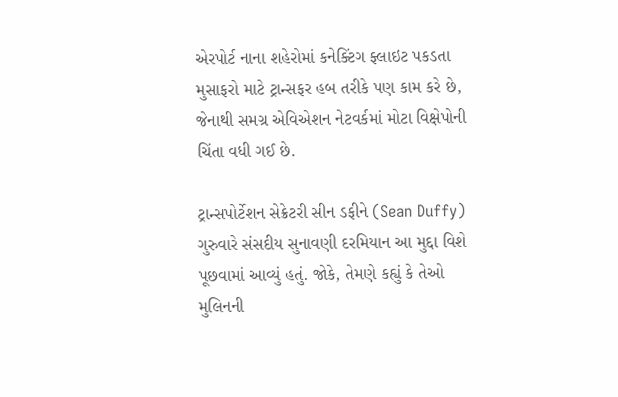એરપોર્ટ નાના શહેરોમાં કનેક્ટિંગ ફ્લાઇટ પકડતા મુસાફરો માટે ટ્રાન્સફર હબ તરીકે પણ કામ કરે છે, જેનાથી સમગ્ર એવિએશન નેટવર્કમાં મોટા વિક્ષેપોની ચિંતા વધી ગઈ છે.

ટ્રાન્સપોર્ટેશન સેક્રેટરી સીન ડફીને (Sean Duffy) ગુરુવારે સંસદીય સુનાવણી દરમિયાન આ મુદ્દા વિશે પૂછવામાં આવ્યું હતું. જોકે, તેમણે કહ્યું કે તેઓ મુલિનની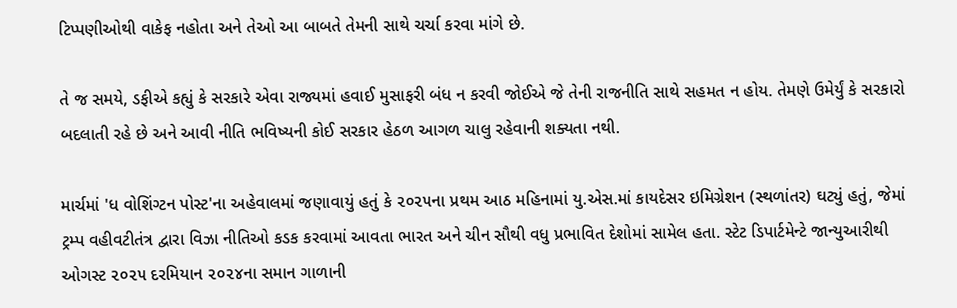ટિપ્પણીઓથી વાકેફ નહોતા અને તેઓ આ બાબતે તેમની સાથે ચર્ચા કરવા માંગે છે.

તે જ સમયે, ડફીએ કહ્યું કે સરકારે એવા રાજ્યમાં હવાઈ મુસાફરી બંધ ન કરવી જોઈએ જે તેની રાજનીતિ સાથે સહમત ન હોય. તેમણે ઉમેર્યું કે સરકારો બદલાતી રહે છે અને આવી નીતિ ભવિષ્યની કોઈ સરકાર હેઠળ આગળ ચાલુ રહેવાની શક્યતા નથી.

માર્ચમાં 'ધ વોશિંગ્ટન પોસ્ટ'ના અહેવાલમાં જણાવાયું હતું કે ૨૦૨૫ના પ્રથમ આઠ મહિનામાં યુ.એસ.માં કાયદેસર ઇમિગ્રેશન (સ્થળાંતર) ઘટ્યું હતું, જેમાં ટ્રમ્પ વહીવટીતંત્ર દ્વારા વિઝા નીતિઓ કડક કરવામાં આવતા ભારત અને ચીન સૌથી વધુ પ્રભાવિત દેશોમાં સામેલ હતા. સ્ટેટ ડિપાર્ટમેન્ટે જાન્યુઆરીથી ઓગસ્ટ ૨૦૨૫ દરમિયાન ૨૦૨૪ના સમાન ગાળાની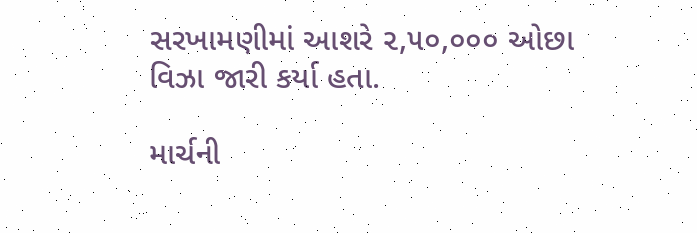સરખામણીમાં આશરે ૨,૫૦,૦૦૦ ઓછા વિઝા જારી કર્યા હતા.

માર્ચની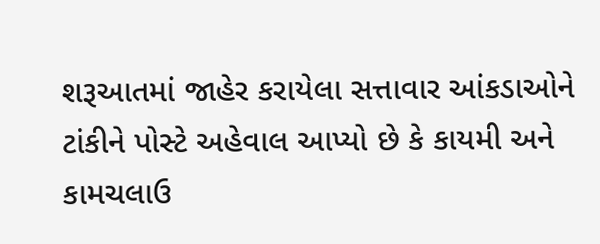શરૂઆતમાં જાહેર કરાયેલા સત્તાવાર આંકડાઓને ટાંકીને પોસ્ટે અહેવાલ આપ્યો છે કે કાયમી અને કામચલાઉ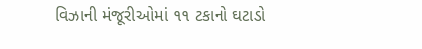વિઝાની મંજૂરીઓમાં ૧૧ ટકાનો ઘટાડો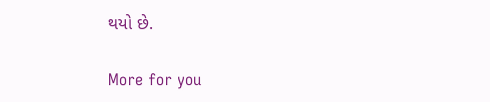થયો છે.

More for you